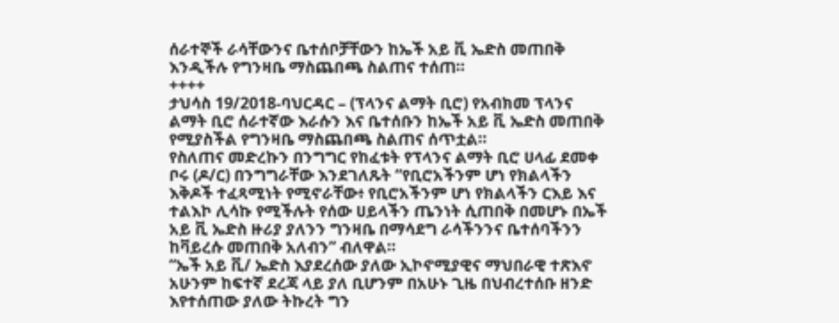ሰራተኞች ራሳቸውንና ቤተሰቦቻቸውን ከኤች አይ ቪ ኤድስ መጠበቅ እንዲችሉ የግንዛቤ ማስጨበጫ ስልጠና ተሰጠ።
++++
ታህሳስ 19/2018-ባህርዳር – (ፕላንና ልማት ቢሮ) የአብክመ ፕላንና ልማት ቢሮ ሰራተኛው እራሱን እና ቤተሰቡን ከኤች አይ ቪ ኤድስ መጠበቅ የሚያስችል የግንዛቤ ማስጨበጫ ስልጠና ሰጥቷል።
የስለጠና መድረኩን በንግግር የከፈቱት የፕላንና ልማት ቢሮ ሀላፊ ደመቀ ቦሩ (ዶ/ር) በንግግራቸው እንደገለጹት “የቢሮአችንም ሆነ የክልላችን እቅዶች ተፈጻሚነት የሚኖራቸው፥ የቢሮአችንም ሆነ የክልላችን ርእይ እና ተልእኮ ሊሳኩ የሚችሉት የሰው ሀይላችን ጤንነት ሲጠበቅ በመሆኑ በኤች አይ ቪ ኤድስ ዙሪያ ያለንን ግንዛቤ በማሳደግ ራሳችንንና ቤተሰባችንን ከቫይረሱ መጠበቅ አለብን” ብለዋል።
“ኤች አይ ቪ/ ኤድስ እያደረሰው ያለው ኢኮኖሚያዊና ማህበራዊ ተጽእኖ አሁንም ከፍተኛ ደረጃ ላይ ያለ ቢሆንም በአሁኑ ጊዜ በህብረተሰቡ ዘንድ እየተሰጠው ያለው ትኩረት ግን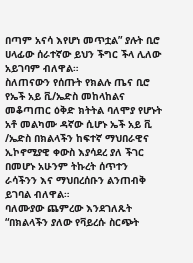በጣም አናሳ እየሆነ መጥቷል” ያሉት ቢሮ ሀላፊው ሰራተኛው ይህን ችግር ችላ ሊለው አይገባም ብለዋል።
ስለጠናውን የሰጡት የክልሉ ጤና ቢሮ
የኤች አይ ቪ/ኤድስ መከላከልና መቆጣጠር ዕቅድ ክትትል ባለሞያ የሆኑት አቶ መልካሙ ዳኛው ሲሆኑ ኤች አይ ቪ /ኤድስ በክልላችን ከፍተኛ ማህበራዊና ኢኮኖሚያዊ ቀውስ እያሳደረ ያለ ችገር በመሆኑ አሁንም ትኩረት ሰጥተን ራሳችንን እና ማህበረሰቡን ልንጠብቅ ይገባል ብለዋል።
ባለሙያው ጨምረው እንደገለጹት “በክልላችን ያለው የቫይረሱ ስርጭት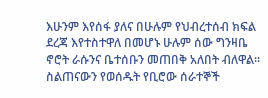እሁንም እየሰፋ ያለና በሁሉም የህብረተሰብ ክፍል ደረጃ እየተስተዋለ በመሆኑ ሁሉም ሰው ግንዛቤ ኖሮት ራሱንና ቤተሰቡን መጠበቅ አለበት ብለዋል።
ስልጠናውን የወሰዱት የቢሮው ሰራተኞች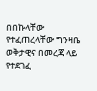በበኩላቸው የተፈጠረላቸው ግንዛቤ ወቅታዊና በመረጃ ላይ የተደገፈ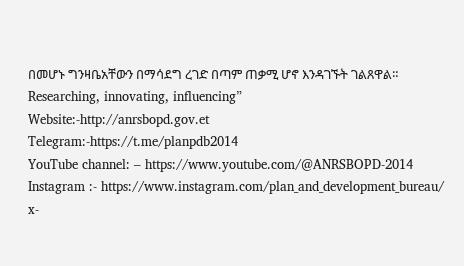በመሆኑ ግንዛቤአቸውን በማሳደግ ረገድ በጣም ጠቃሚ ሆኖ እንዳገኙት ገልጸዋል።
Researching, innovating, influencing”
Website:-http://anrsbopd.gov.et
Telegram:-https://t.me/planpdb2014
YouTube channel: – https://www.youtube.com/@ANRSBOPD-2014
Instagram :- https://www.instagram.com/plan_and_development_bureau/
x-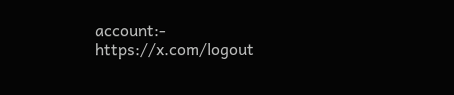account:- https://x.com/logout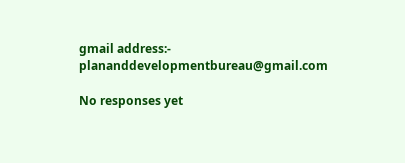gmail address:- plananddevelopmentbureau@gmail.com

No responses yet